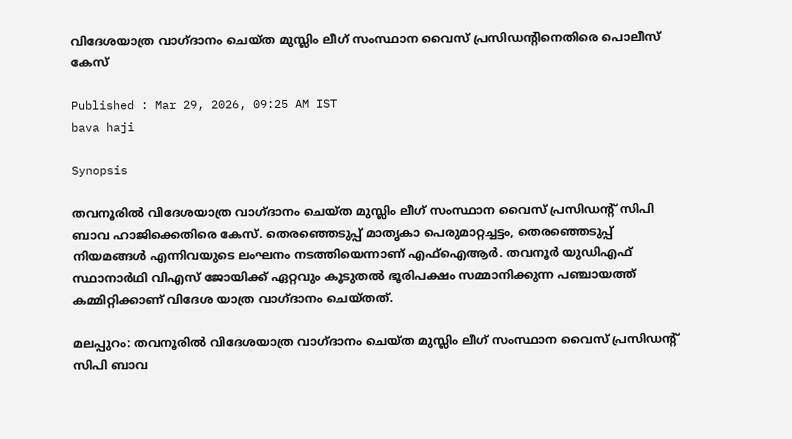വിദേശയാത്ര വാഗ്ദാനം ചെയ്ത മുസ്ലിം ലീഗ് സംസ്ഥാന വൈസ് പ്രസിഡന്‍റിനെതിരെ പൊലീസ് കേസ്

Published : Mar 29, 2026, 09:25 AM IST
bava haji

Synopsis

തവനൂരിൽ വിദേശയാത്ര വാഗ്ദാനം ചെയ്ത മുസ്ലിം ലീഗ് സംസ്ഥാന വൈസ് പ്രസിഡന്‍റ് സിപി ബാവ ഹാജിക്കെതിരെ കേസ്. തെരഞ്ഞെടുപ്പ് മാതൃകാ പെരുമാറ്റച്ചട്ടം, തെരഞ്ഞെടുപ്പ് നിയമങ്ങൾ എന്നിവയുടെ ലംഘനം നടത്തിയെന്നാണ് എഫ്ഐആര്‍. തവനൂർ യുഡിഎഫ് സ്ഥാനാർഥി വിഎസ്‌ ജോയിക്ക് ഏറ്റവും കൂടുതൽ ഭൂരിപക്ഷം സമ്മാനിക്കുന്ന പഞ്ചായത്ത് കമ്മിറ്റിക്കാണ് വിദേശ യാത്ര വാഗ്ദാനം ചെയ്തത്.

മലപ്പുറം: തവനൂരിൽ വിദേശയാത്ര വാഗ്ദാനം ചെയ്ത മുസ്ലിം ലീഗ് സംസ്ഥാന വൈസ് പ്രസിഡന്‍റ് സിപി ബാവ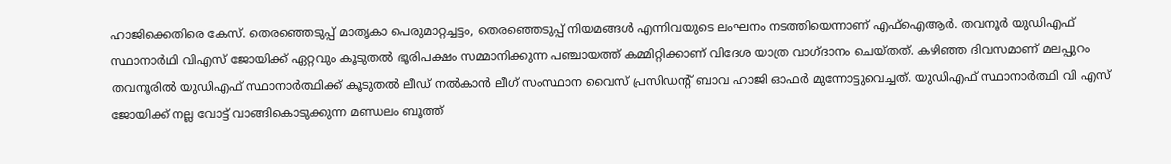ഹാജിക്കെതിരെ കേസ്. തെരഞ്ഞെടുപ്പ് മാതൃകാ പെരുമാറ്റച്ചട്ടം, തെരഞ്ഞെടുപ്പ് നിയമങ്ങൾ എന്നിവയുടെ ലംഘനം നടത്തിയെന്നാണ് എഫ്ഐആര്‍. തവനൂർ യുഡിഎഫ് സ്ഥാനാർഥി വിഎസ്‌ ജോയിക്ക് ഏറ്റവും കൂടുതൽ ഭൂരിപക്ഷം സമ്മാനിക്കുന്ന പഞ്ചായത്ത് കമ്മിറ്റിക്കാണ് വിദേശ യാത്ര വാഗ്ദാനം ചെയ്തത്. കഴിഞ്ഞ ദിവസമാണ് മലപ്പുറം തവനൂരിൽ യുഡിഎഫ് സ്ഥാനാർത്ഥിക്ക് കൂടുതൽ ലീഡ് നൽകാൻ ലീഗ് സംസ്ഥാന വൈസ് പ്രസിഡന്‍റ് ബാവ ഹാജി ഓഫർ മുന്നോട്ടുവെച്ചത്. യുഡിഎഫ് സ്ഥാനാർത്ഥി വി എസ് ജോയിക്ക് നല്ല വോട്ട് വാങ്ങികൊടുക്കുന്ന മണ്ഡലം ബൂത്ത്‌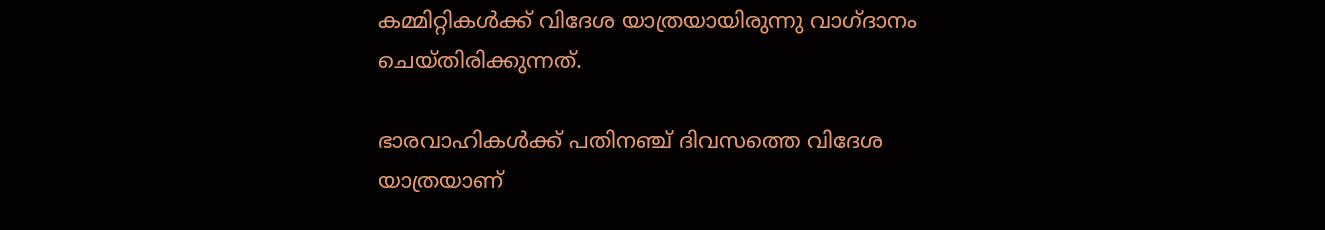കമ്മിറ്റികൾക്ക് വിദേശ യാത്രയായിരുന്നു വാഗ്ദാനം ചെയ്തിരിക്കുന്നത്.

ഭാരവാഹികൾക്ക് പതിനഞ്ച് ദിവസത്തെ വിദേശ യാത്രയാണ്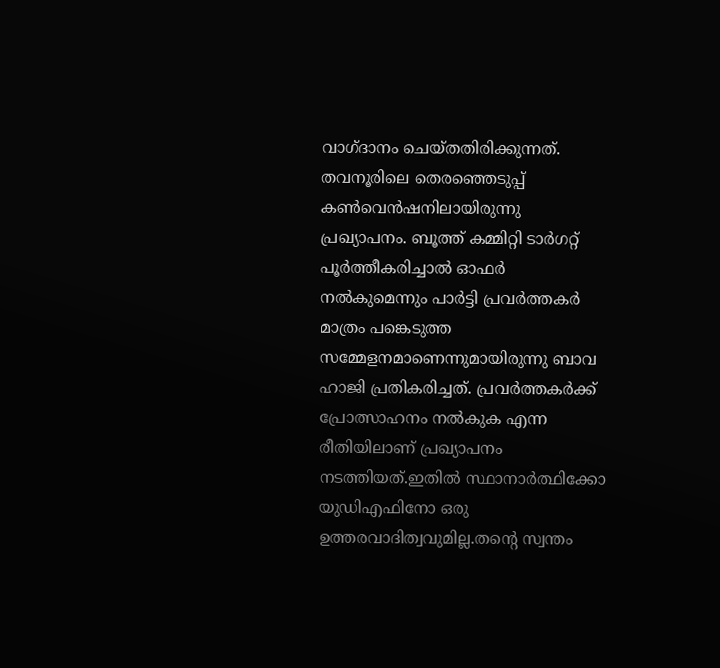വാഗ്ദാനം ചെയ്തതിരിക്കുന്നത്. തവനൂരിലെ തെരഞ്ഞെടുപ്പ് കൺവെൻഷനിലായിരുന്നു പ്രഖ്യാപനം. ബൂത്ത് കമ്മിറ്റി ടാർഗറ്റ് പൂർത്തീകരിച്ചാൽ ഓഫർ നൽകുമെന്നും പാർട്ടി പ്രവർത്തകർ മാത്രം പങ്കെടുത്ത സമ്മേളനമാണെന്നുമായിരുന്നു ബാവ ഹാജി പ്രതികരിച്ചത്. പ്രവർത്തകർക്ക് പ്രോത്സാഹനം നൽകുക എന്ന രീതിയിലാണ് പ്രഖ്യാപനം നടത്തിയത്.ഇതിൽ സ്ഥാനാർത്ഥിക്കോ യുഡിഎഫിനോ ഒരു ഉത്തരവാദിത്വവുമില്ല.തന്‍റെ സ്വന്തം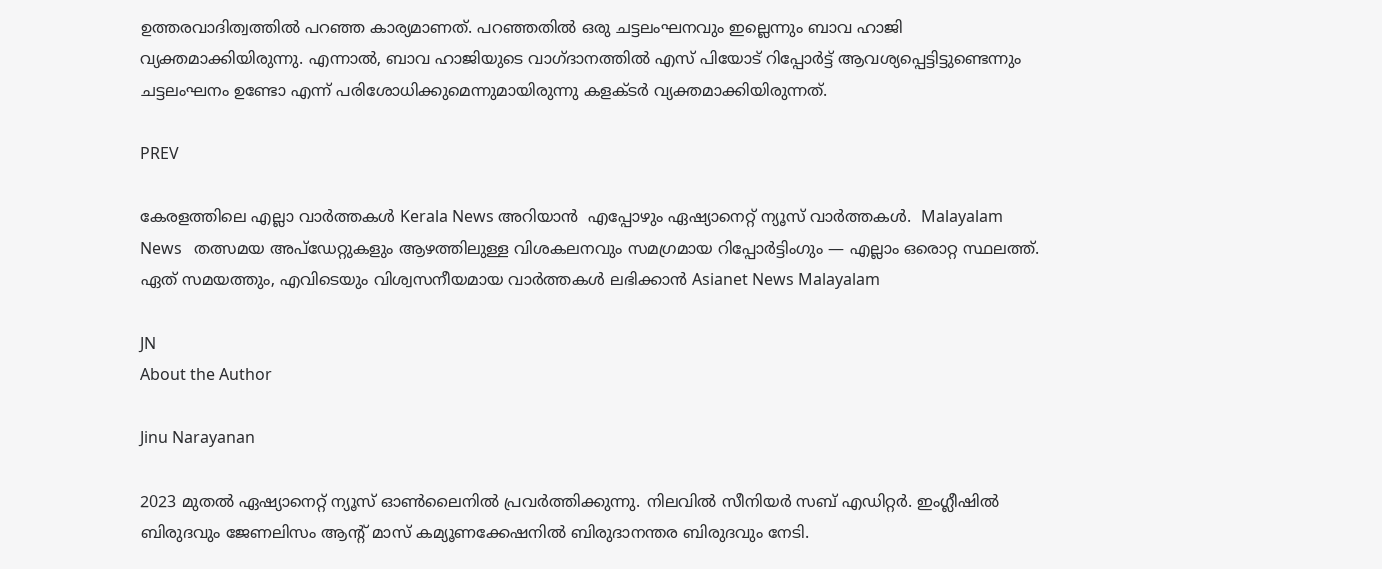ഉത്തരവാദിത്വത്തിൽ പറഞ്ഞ കാര്യമാണത്. പറഞ്ഞതിൽ ഒരു ചട്ടലംഘനവും ഇല്ലെന്നും ബാവ ഹാജി വ്യക്തമാക്കിയിരുന്നു. എന്നാൽ, ബാവ ഹാജിയുടെ വാഗ്ദാനത്തിൽ എസ് പിയോട് റിപ്പോർട്ട്‌ ആവശ്യപ്പെട്ടിട്ടുണ്ടെന്നും ചട്ടലംഘനം ഉണ്ടോ എന്ന് പരിശോധിക്കുമെന്നുമായിരുന്നു കളക്ടർ വ്യക്തമാക്കിയിരുന്നത്.

PREV

കേരളത്തിലെ എല്ലാ വാർത്തകൾ Kerala News അറിയാൻ  എപ്പോഴും ഏഷ്യാനെറ്റ് ന്യൂസ് വാർത്തകൾ.  Malayalam News   തത്സമയ അപ്‌ഡേറ്റുകളും ആഴത്തിലുള്ള വിശകലനവും സമഗ്രമായ റിപ്പോർട്ടിംഗും — എല്ലാം ഒരൊറ്റ സ്ഥലത്ത്. ഏത് സമയത്തും, എവിടെയും വിശ്വസനീയമായ വാർത്തകൾ ലഭിക്കാൻ Asianet News Malayalam

JN
About the Author

Jinu Narayanan

2023 മുതൽ ഏഷ്യാനെറ്റ് ന്യൂസ് ഓണ്‍ലൈനിൽ പ്രവര്‍ത്തിക്കുന്നു. നിലവിൽ സീനിയര്‍ സബ് എഡിറ്റര്‍. ഇംഗ്ലീഷിൽ ബിരുദവും ജേണലിസം ആന്‍റ് മാസ് കമ്യൂണക്കേഷനിൽ ബിരുദാനന്തര ബിരുദവും നേടി.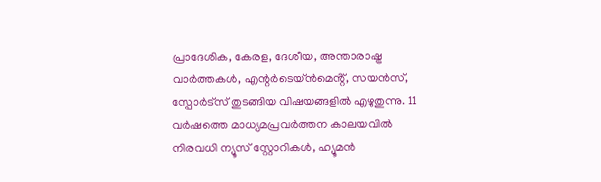പ്രാദേശിക, കേരള, ദേശീയ, അന്താരാഷ്ട്ര വാര്‍ത്തകള്‍, എന്റർടെയ്ൻമെൻ്റ്, സയൻസ്, സ്പോര്‍ട്സ് തുടങ്ങിയ വിഷയങ്ങളിൽ എഴുതുന്നു. 11 വര്‍ഷത്തെ മാധ്യമപ്രവര്‍ത്തന കാലയവിൽ നിരവധി ന്യൂസ് സ്റ്റോറികള്‍, ഹ്യൂമൻ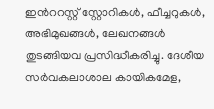ഇന്‍ററസ്റ്റ് സ്റ്റോറികള്‍, ഫീച്ചറുകള്‍, അഭിമുഖങ്ങള്‍, ലേഖനങ്ങള്‍ തുടങ്ങിയവ പ്രസിദ്ധീകരിച്ചു. ദേശീയ സര്‍വകലാശാല കായികമേള,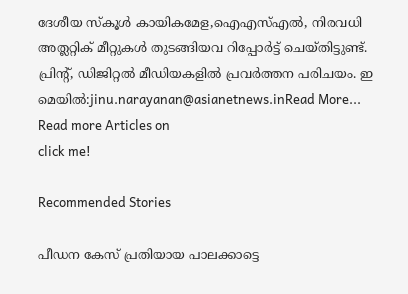ദേശീയ സ്കൂള്‍ കായികമേള,ഐഎസ്എൽ, നിരവധി അത്ലറ്റിക് മീറ്റുകള്‍ തുടങ്ങിയവ റിപ്പോര്‍ട്ട് ചെയ്തിട്ടുണ്ട്. പ്രിന്‍റ്, ഡിജിറ്റൽ മീഡിയകളിൽ പ്രവര്‍ത്തന പരിചയം. ഇ മെയിൽ:jinu.narayanan@asianetnews.inRead More...
Read more Articles on
click me!

Recommended Stories

പീഡന കേസ് പ്രതിയായ പാലക്കാട്ടെ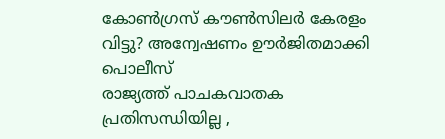കോൺഗ്രസ് കൗൺസിലർ കേരളം വിട്ടു? അന്വേഷണം ഊർജിതമാക്കി പൊലീസ്
രാജ്യത്ത് പാചകവാതക പ്രതിസന്ധിയില്ല ,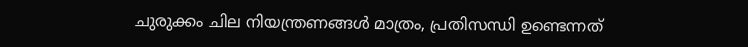ചുരുക്കം ചില നിയന്ത്രണങ്ങൾ മാത്രം, പ്രതിസന്ധി ഉണ്ടെന്നത്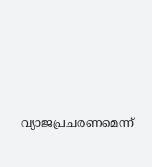വ്യാജപ്രചരണമെന്ന്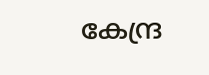കേന്ദ്ര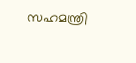സഹമന്ത്രി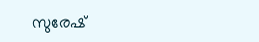സുരേഷ്